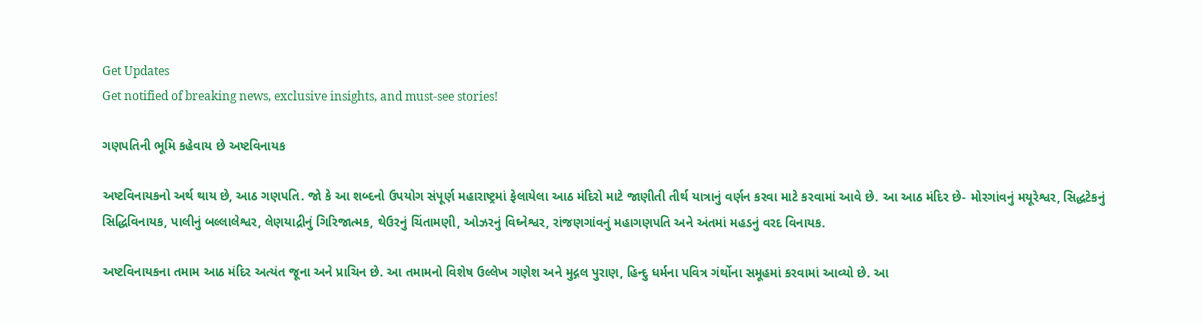Get Updates
Get notified of breaking news, exclusive insights, and must-see stories!

ગણપતિની ભૂમિ કહેવાય છે અષ્ટવિનાયક

અષ્ટવિનાયકનો અર્થ થાય છે, આઠ ગણપતિ. જો કે આ શબ્દનો ઉપયોગ સંપૂર્ણ મહારાષ્ટ્રમાં ફેલાયેલા આઠ મંદિરો માટે જાણીતી તીર્થ યાત્રાનું વર્ણન કરવા માટે કરવામાં આવે છે. આ આઠ મંદિર છે- મોરગાંવનું મયૂરેશ્વર, સિદ્ધટેકનું સિદ્ધિવિનાયક, પાલીનું બલ્લાલેશ્વર, લેણયાદ્રીનું ગિરિજાત્મક, થેઉરનું ચિંતામણી, ઓઝરનું વિઘ્નેશ્વર, રાંજણગાંવનું મહાગણપતિ અને અંતમાં મહડનું વરદ વિનાયક.

અષ્ટવિનાયકના તમામ આઠ મંદિર અત્યંત જૂના અને પ્રાચિન છે. આ તમામનો વિશેષ ઉલ્લેખ ગણેશ અને મુદ્ગલ પુરાણ, હિન્દુ ધર્મના પવિત્ર ગંર્થોના સમૂહમાં કરવામાં આવ્યો છે. આ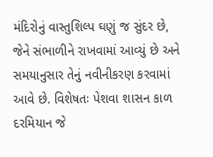મંદિરોનું વાસ્તુશિલ્પ ઘણું જ સુંદર છે, જેને સંભાળીને રાખવામાં આવ્યું છે અને સમયાનુસાર તેનું નવીનીકરણ કરવામાં આવે છે. વિશેષતઃ પેશવા શાસન કાળ દરમિયાન જે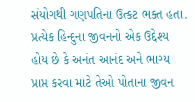સંયોગથી ગણપતિના ઉત્કટ ભક્ત હતા. પ્રત્યેક હિન્દુના જીવનનો એક ઉદ્દેશ્ય હોય છે કે અનંત આનંદ અને ભાગ્ય પ્રાપ્ત કરવા માટે તેઓ પોતાના જીવન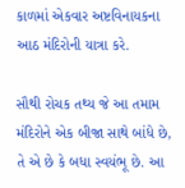કાળમાં એકવાર અષ્ટવિનાયકના આઠ મંદિરોની યાત્રા કરે.

સૌથી રોચક તથ્ય જે આ તમામ મંદિરોને એક બીજા સાથે બાંધે છે, તે એ છે કે બધા સ્વયંભૂ છે. આ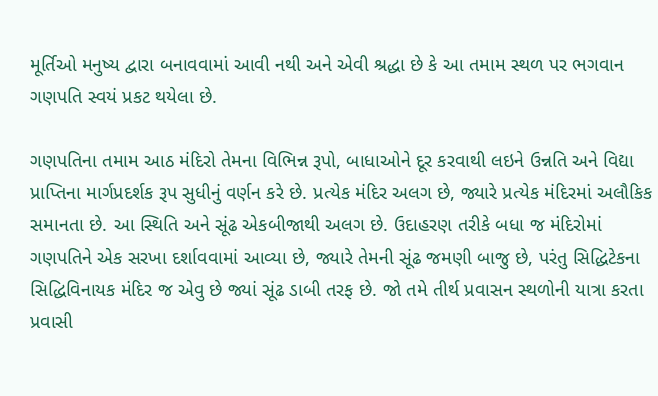મૂર્તિઓ મનુષ્ય દ્વારા બનાવવામાં આવી નથી અને એવી શ્રદ્ધા છે કે આ તમામ સ્થળ પર ભગવાન ગણપતિ સ્વયં પ્રકટ થયેલા છે.

ગણપતિના તમામ આઠ મંદિરો તેમના વિભિન્ન રૂપો, બાધાઓને દૂર કરવાથી લઇને ઉન્નતિ અને વિદ્યા પ્રાપ્તિના માર્ગપ્રદર્શક રૂપ સુધીનું વર્ણન કરે છે. પ્રત્યેક મંદિર અલગ છે, જ્યારે પ્રત્યેક મંદિરમાં અલૌકિક સમાનતા છે. આ સ્થિતિ અને સૂંઢ એકબીજાથી અલગ છે. ઉદાહરણ તરીકે બધા જ મંદિરોમાં ગણપતિને એક સરખા દર્શાવવામાં આવ્યા છે, જ્યારે તેમની સૂંઢ જમણી બાજુ છે, પરંતુ સિદ્ધિટેકના સિદ્ધિવિનાયક મંદિર જ એવુ છે જ્યાં સૂંઢ ડાબી તરફ છે. જો તમે તીર્થ પ્રવાસન સ્થળોની યાત્રા કરતા પ્રવાસી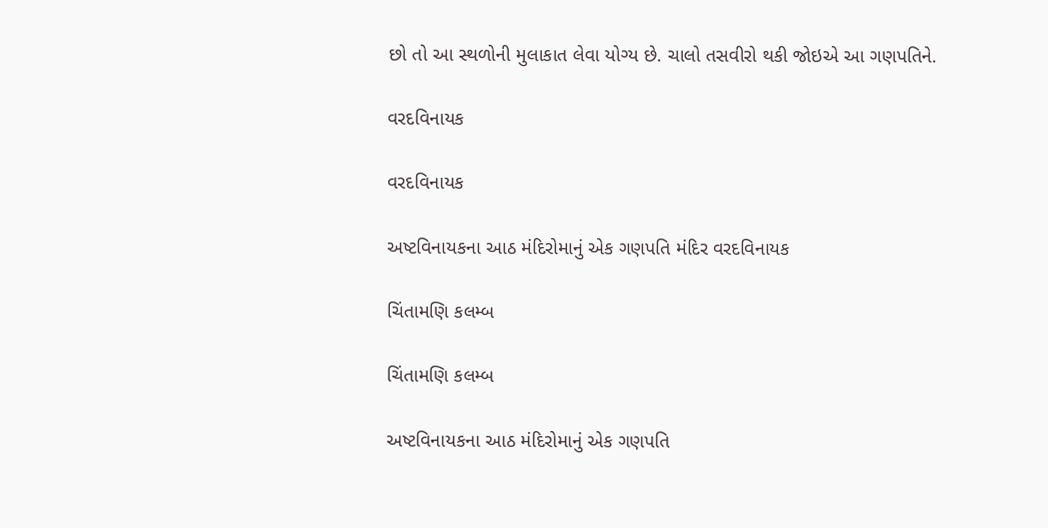છો તો આ સ્થળોની મુલાકાત લેવા યોગ્ય છે. ચાલો તસવીરો થકી જોઇએ આ ગણપતિને.

વરદવિનાયક

વરદવિનાયક

અષ્ટવિનાયકના આઠ મંદિરોમાનું એક ગણપતિ મંદિર વરદવિનાયક

ચિંતામણિ કલમ્બ

ચિંતામણિ કલમ્બ

અષ્ટવિનાયકના આઠ મંદિરોમાનું એક ગણપતિ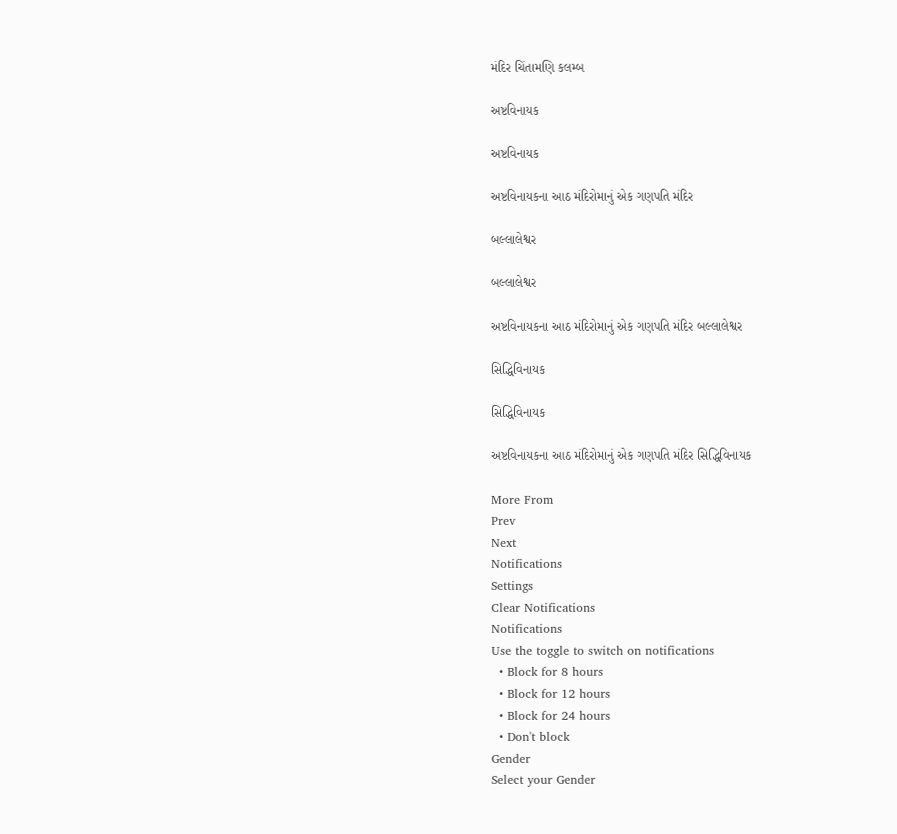મંદિર ચિંતામણિ કલમ્બ

અષ્ટવિનાયક

અષ્ટવિનાયક

અષ્ટવિનાયકના આઠ મંદિરોમાનું એક ગણપતિ મંદિર

બલ્લાલેશ્વર

બલ્લાલેશ્વર

અષ્ટવિનાયકના આઠ મંદિરોમાનું એક ગણપતિ મંદિર બલ્લાલેશ્વર

સિદ્ધિવિનાયક

સિદ્ધિવિનાયક

અષ્ટવિનાયકના આઠ મંદિરોમાનું એક ગણપતિ મંદિર સિદ્ધિવિનાયક

More From
Prev
Next
Notifications
Settings
Clear Notifications
Notifications
Use the toggle to switch on notifications
  • Block for 8 hours
  • Block for 12 hours
  • Block for 24 hours
  • Don't block
Gender
Select your Gender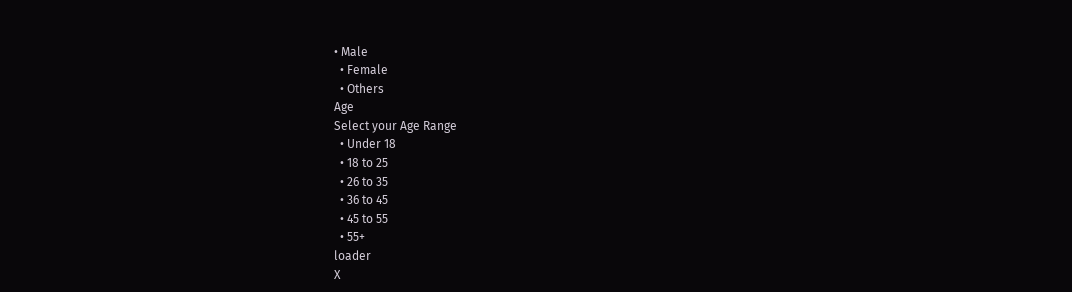• Male
  • Female
  • Others
Age
Select your Age Range
  • Under 18
  • 18 to 25
  • 26 to 35
  • 36 to 45
  • 45 to 55
  • 55+
loader
X